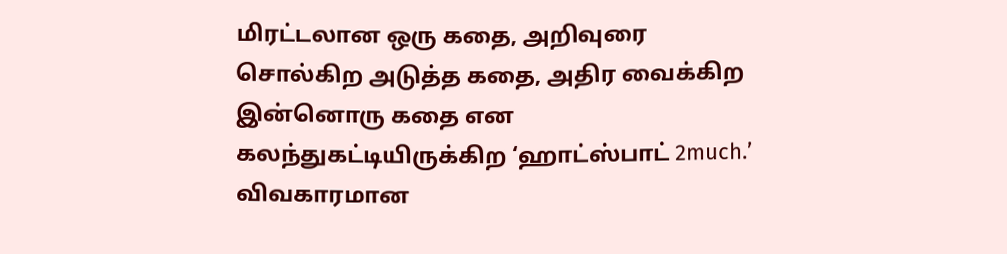மிரட்டலான ஒரு கதை, அறிவுரை சொல்கிற அடுத்த கதை, அதிர வைக்கிற இன்னொரு கதை என கலந்துகட்டியிருக்கிற ‘ஹாட்ஸ்பாட் 2much.’
விவகாரமான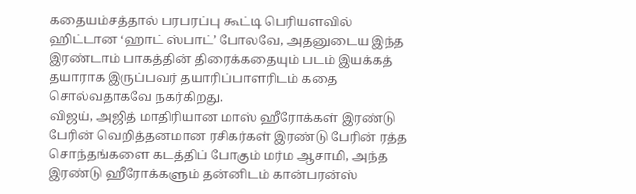கதையம்சத்தால் பரபரப்பு கூட்டி பெரியளவில் ஹிட்டான ‘ஹாட் ஸ்பாட்’ போலவே, அதனுடைய இந்த இரண்டாம் பாகத்தின் திரைக்கதையும் படம் இயக்கத் தயாராக இருப்பவர் தயாரிப்பாளரிடம் கதை சொல்வதாகவே நகர்கிறது.
விஜய், அஜித் மாதிரியான மாஸ் ஹீரோக்கள் இரண்டு பேரின் வெறித்தனமான ரசிகர்கள் இரண்டு பேரின் ரத்த சொந்தங்களை கடத்திப் போகும் மர்ம ஆசாமி, அந்த இரண்டு ஹீரோக்களும் தன்னிடம் கான்பரன்ஸ்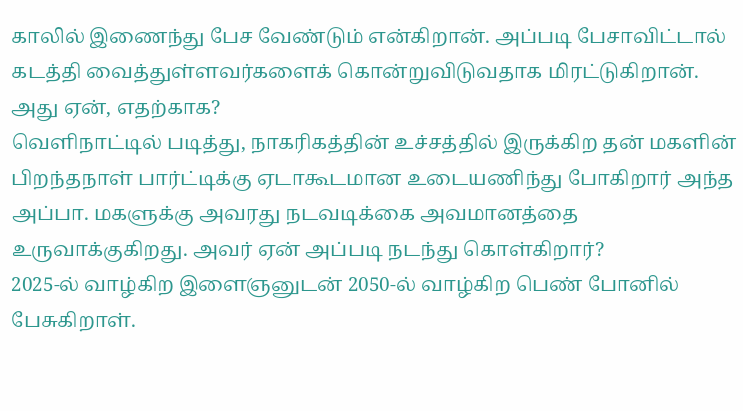காலில் இணைந்து பேச வேண்டும் என்கிறான். அப்படி பேசாவிட்டால் கடத்தி வைத்துள்ளவர்களைக் கொன்றுவிடுவதாக மிரட்டுகிறான். அது ஏன், எதற்காக?
வெளிநாட்டில் படித்து, நாகரிகத்தின் உச்சத்தில் இருக்கிற தன் மகளின் பிறந்தநாள் பார்ட்டிக்கு ஏடாகூடமான உடையணிந்து போகிறார் அந்த அப்பா. மகளுக்கு அவரது நடவடிக்கை அவமானத்தை உருவாக்குகிறது. அவர் ஏன் அப்படி நடந்து கொள்கிறார்?
2025-ல் வாழ்கிற இளைஞனுடன் 2050-ல் வாழ்கிற பெண் போனில் பேசுகிறாள்.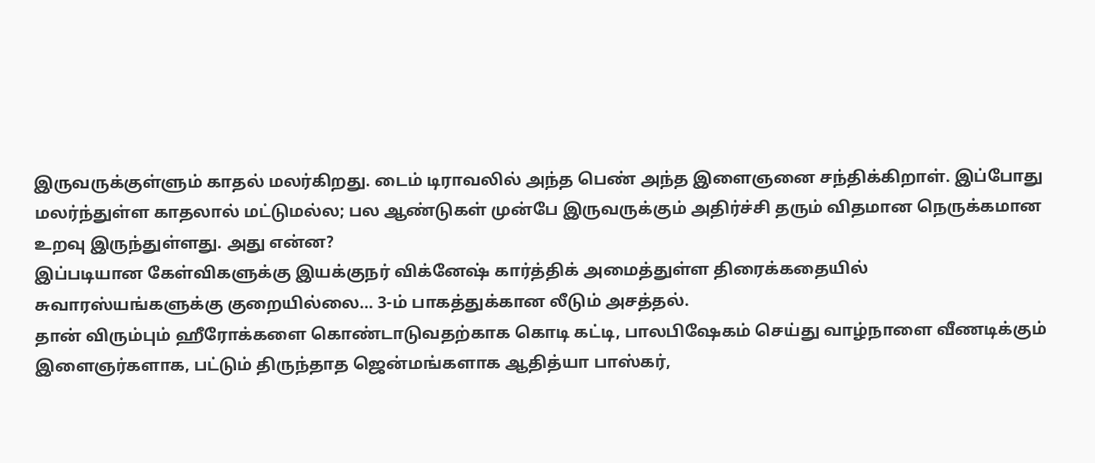இருவருக்குள்ளும் காதல் மலர்கிறது. டைம் டிராவலில் அந்த பெண் அந்த இளைஞனை சந்திக்கிறாள். இப்போது மலர்ந்துள்ள காதலால் மட்டுமல்ல; பல ஆண்டுகள் முன்பே இருவருக்கும் அதிர்ச்சி தரும் விதமான நெருக்கமான உறவு இருந்துள்ளது. அது என்ன?
இப்படியான கேள்விகளுக்கு இயக்குநர் விக்னேஷ் கார்த்திக் அமைத்துள்ள திரைக்கதையில் சுவாரஸ்யங்களுக்கு குறையில்லை… 3-ம் பாகத்துக்கான லீடும் அசத்தல்.
தான் விரும்பும் ஹீரோக்களை கொண்டாடுவதற்காக கொடி கட்டி, பாலபிஷேகம் செய்து வாழ்நாளை வீணடிக்கும் இளைஞர்களாக, பட்டும் திருந்தாத ஜென்மங்களாக ஆதித்யா பாஸ்கர்,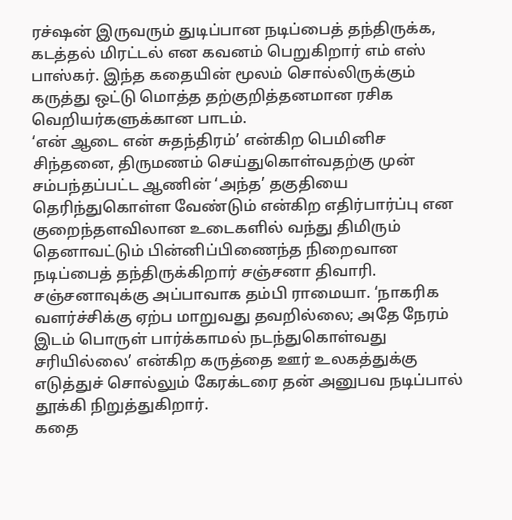ரச்ஷன் இருவரும் துடிப்பான நடிப்பைத் தந்திருக்க, கடத்தல் மிரட்டல் என கவனம் பெறுகிறார் எம் எஸ் பாஸ்கர். இந்த கதையின் மூலம் சொல்லிருக்கும் கருத்து ஒட்டு மொத்த தற்குறித்தனமான ரசிக வெறியர்களுக்கான பாடம்.
‘என் ஆடை என் சுதந்திரம்’ என்கிற பெமினிச சிந்தனை, திருமணம் செய்துகொள்வதற்கு முன் சம்பந்தப்பட்ட ஆணின் ‘அந்த’ தகுதியை தெரிந்துகொள்ள வேண்டும் என்கிற எதிர்பார்ப்பு என குறைந்தளவிலான உடைகளில் வந்து திமிரும் தெனாவட்டும் பின்னிப்பிணைந்த நிறைவான நடிப்பைத் தந்திருக்கிறார் சஞ்சனா திவாரி. சஞ்சனாவுக்கு அப்பாவாக தம்பி ராமையா. ‘நாகரிக வளர்ச்சிக்கு ஏற்ப மாறுவது தவறில்லை; அதே நேரம் இடம் பொருள் பார்க்காமல் நடந்துகொள்வது சரியில்லை’ என்கிற கருத்தை ஊர் உலகத்துக்கு எடுத்துச் சொல்லும் கேரக்டரை தன் அனுபவ நடிப்பால் தூக்கி நிறுத்துகிறார்.
கதை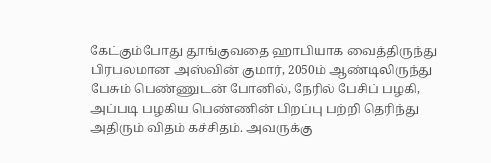கேட்கும்போது தூங்குவதை ஹாபியாக வைத்திருந்து பிரபலமான அஸ்வின் குமார், 2050ம் ஆண்டிலிருந்து பேசும் பெண்ணுடன் போனில், நேரில் பேசிப் பழகி, அப்படி பழகிய பெண்ணின் பிறப்பு பற்றி தெரிந்து அதிரும் விதம் கச்சிதம். அவருக்கு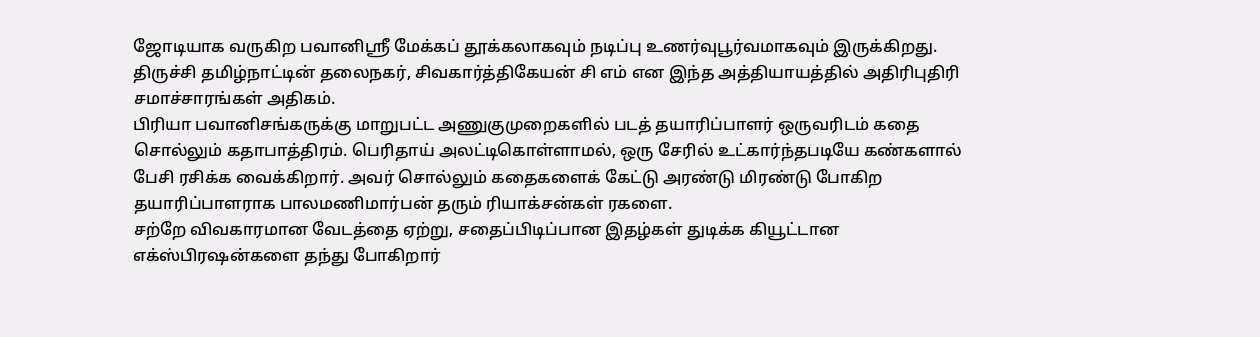ஜோடியாக வருகிற பவானிஸ்ரீ மேக்கப் தூக்கலாகவும் நடிப்பு உணர்வுபூர்வமாகவும் இருக்கிறது. திருச்சி தமிழ்நாட்டின் தலைநகர், சிவகார்த்திகேயன் சி எம் என இந்த அத்தியாயத்தில் அதிரிபுதிரி சமாச்சாரங்கள் அதிகம்.
பிரியா பவானிசங்கருக்கு மாறுபட்ட அணுகுமுறைகளில் படத் தயாரிப்பாளர் ஒருவரிடம் கதை சொல்லும் கதாபாத்திரம். பெரிதாய் அலட்டிகொள்ளாமல், ஒரு சேரில் உட்கார்ந்தபடியே கண்களால் பேசி ரசிக்க வைக்கிறார். அவர் சொல்லும் கதைகளைக் கேட்டு அரண்டு மிரண்டு போகிற தயாரிப்பாளராக பாலமணிமார்பன் தரும் ரியாக்சன்கள் ரகளை.
சற்றே விவகாரமான வேடத்தை ஏற்று, சதைப்பிடிப்பான இதழ்கள் துடிக்க கியூட்டான எக்ஸ்பிரஷன்களை தந்து போகிறார்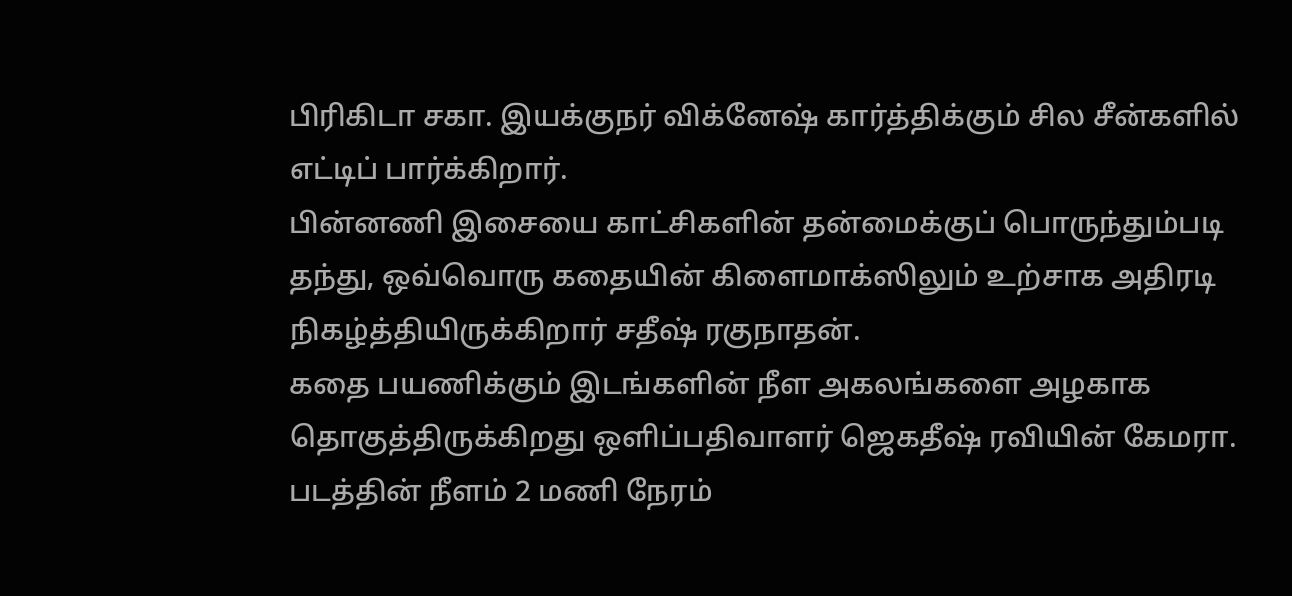பிரிகிடா சகா. இயக்குநர் விக்னேஷ் கார்த்திக்கும் சில சீன்களில் எட்டிப் பார்க்கிறார்.
பின்னணி இசையை காட்சிகளின் தன்மைக்குப் பொருந்தும்படி தந்து, ஒவ்வொரு கதையின் கிளைமாக்ஸிலும் உற்சாக அதிரடி நிகழ்த்தியிருக்கிறார் சதீஷ் ரகுநாதன்.
கதை பயணிக்கும் இடங்களின் நீள அகலங்களை அழகாக தொகுத்திருக்கிறது ஒளிப்பதிவாளர் ஜெகதீஷ் ரவியின் கேமரா. படத்தின் நீளம் 2 மணி நேரம்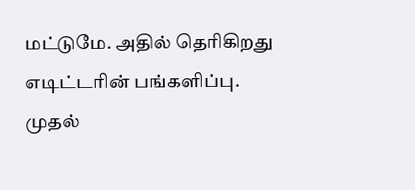மட்டுமே. அதில் தெரிகிறது எடிட்டரின் பங்களிப்பு.
முதல்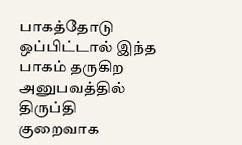பாகத்தோடு ஒப்பிட்டால் இந்த பாகம் தருகிற அனுபவத்தில் திருப்தி குறைவாக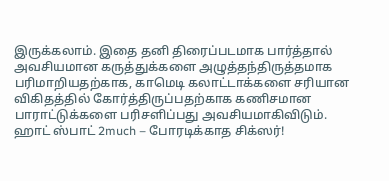இருக்கலாம். இதை தனி திரைப்படமாக பார்த்தால் அவசியமான கருத்துக்களை அழுத்தந்திருத்தமாக பரிமாறியதற்காக, காமெடி கலாட்டாக்களை சரியான விகிதத்தில் கோர்த்திருப்பதற்காக கணிசமான பாராட்டுக்களை பரிசளிப்பது அவசியமாகிவிடும்.
ஹாட் ஸ்பாட் 2much – போரடிக்காத சிக்ஸர்!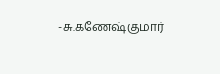-சு.கணேஷ்குமார்